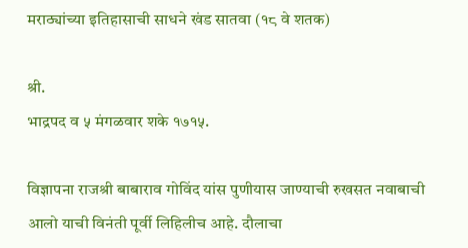मराठ्यांच्या इतिहासाची साधने खंड सातवा (१८ वे शतक)

श्री.
भाद्रपद व ५ मंगळवार शके १७१५.

विज्ञापना राजश्री बाबाराव गोविंद यांस पुणीयास जाण्याची रुखसत नवाबाची आलो याची विनंती पूर्वी लिहिलीच आहे. दौलाचा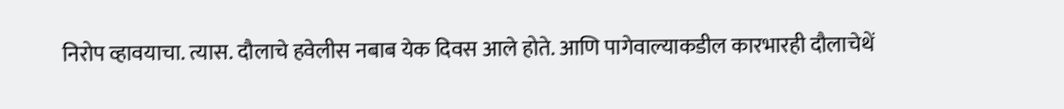निरोप व्हावयाचा. त्यास. दौलाचे हवेलीस नबाब येक दिवस आले होते. आणि पागेवाल्याकडील कारभारही दौलाचेथें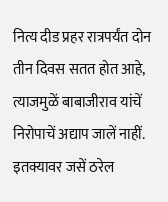नित्य दीड प्रहर रात्रपर्यंत दोन तीन दिवस सतत होत आहे, त्याजमुळें बाबाजीराव यांचें निरोपाचें अद्याप जालें नाहीं. इतक्यावर जसें ठरेल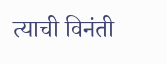त्याची विनंती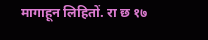मागाहून लिहितों. रा छ १७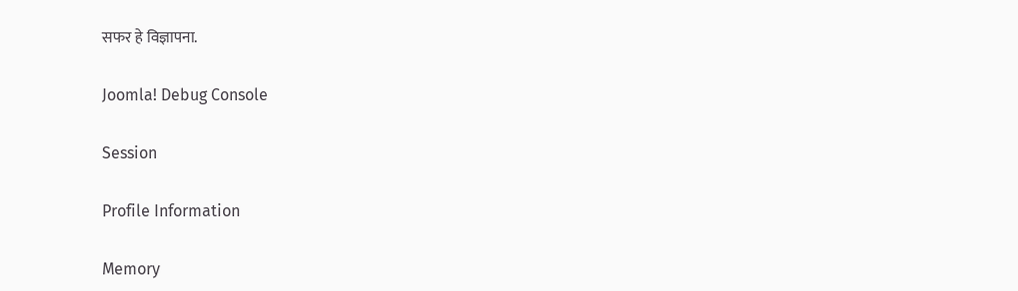सफर हे विज्ञापना.

Joomla! Debug Console

Session

Profile Information

Memory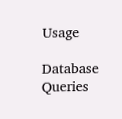Usage

Database Queries